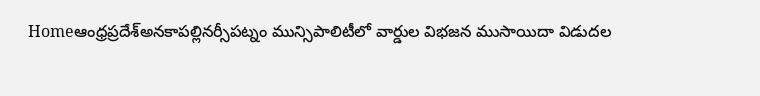Homeఆంధ్రప్రదేశ్అనకాపల్లినర్సీపట్నం మున్సిపాలిటీలో వార్డుల విభజన ముసాయిదా విడుదల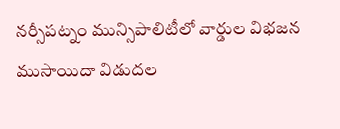నర్సీపట్నం మున్సిపాలిటీలో వార్డుల విభజన ముసాయిదా విడుదల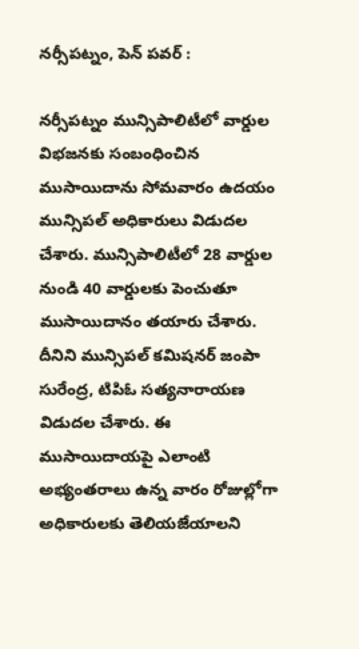నర్సీపట్నం, పెన్ పవర్ :

నర్సీపట్నం మున్సిపాలిటీలో వార్డుల విభజనకు సంబంధించిన ముసాయిదాను సోమవారం ఉదయం మున్సిపల్ అధికారులు విడుదల చేశారు. మున్సిపాలిటీలో 28 వార్డుల నుండి 40 వార్డులకు పెంచుతూ ముసాయిదానం తయారు చేశారు. దీనిని మున్సిపల్ కమిషనర్ జంపా సురేంద్ర, టిపిఓ సత్యనారాయణ విడుదల చేశారు. ఈ ముసాయిదాయపై ఎలాంటి అభ్యంతరాలు ఉన్న వారం రోజుల్లోగా అధికారులకు తెలియజేయాలని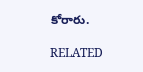కోరారు.

RELATED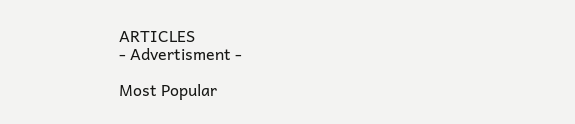ARTICLES
- Advertisment -

Most Popular